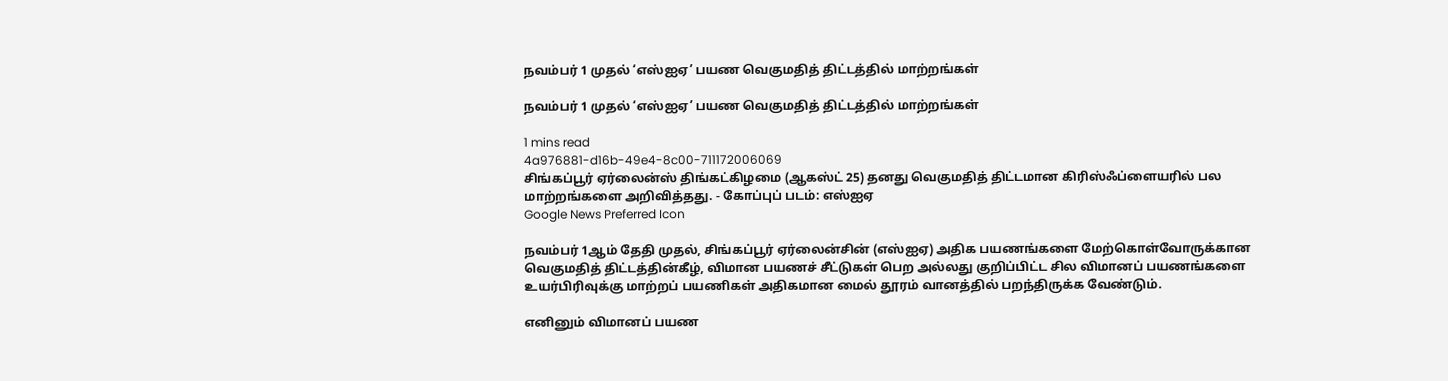நவம்பர் 1 முதல் ‘எஸ்ஐஏ’ பயண வெகுமதித் திட்டத்தில் மாற்றங்கள்

நவம்பர் 1 முதல் ‘எஸ்ஐஏ’ பயண வெகுமதித் திட்டத்தில் மாற்றங்கள்

1 mins read
4a976881-d16b-49e4-8c00-711172006069
சிங்கப்பூர் ஏர்லைன்ஸ் திங்கட்கிழமை (ஆகஸ்ட் 25) தனது வெகுமதித் திட்டமான கிரிஸ்ஃப்ளையரில் பல மாற்றங்களை அறிவித்தது. - கோப்புப் படம்: எஸ்ஐஏ
Google News Preferred Icon

நவம்பர் 1ஆம் தேதி முதல், சிங்கப்பூர் ஏர்லைன்சின் (எஸ்ஐஏ) அதிக பயணங்களை மேற்கொள்வோருக்கான வெகுமதித் திட்டத்தின்கீழ், விமான பயணச் சீட்டுகள் பெற அல்லது குறிப்பிட்ட சில விமானப் பயணங்களை உயர்பிரிவுக்கு மாற்றப் பயணிகள் அதிகமான மைல் தூரம் வானத்தில் பறந்திருக்க வேண்டும்.

எனினும் விமானப் பயண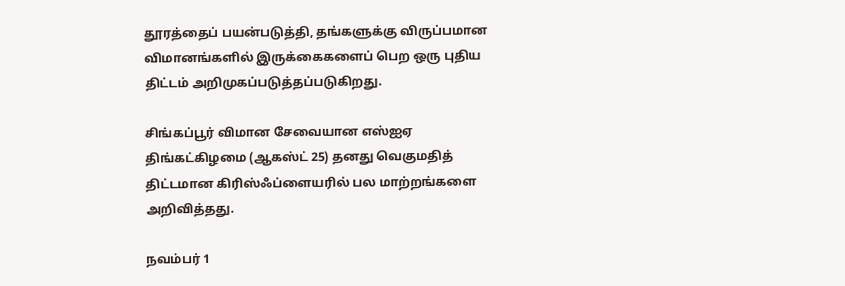தூரத்தைப் பயன்படுத்தி, தங்களுக்கு விருப்பமான விமானங்களில் இருக்கைகளைப் பெற ஒரு புதிய திட்டம் அறிமுகப்படுத்தப்படுகிறது.

சிங்கப்பூர் விமான சேவையான எஸ்ஐஏ திங்கட்கிழமை (ஆகஸ்ட் 25) தனது வெகுமதித் திட்டமான கிரிஸ்ஃப்ளையரில் பல மாற்றங்களை அறிவித்தது.

நவம்பர் 1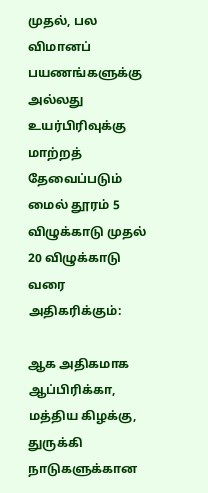முதல், பல விமானப் பயணங்களுக்கு அல்லது உயர்பிரிவுக்கு மாற்றத் தேவைப்படும் மைல் தூரம் 5 விழுக்காடு முதல் 20 விழுக்காடு வரை அதிகரிக்கும்:

ஆக அதிகமாக ஆப்பிரிக்கா, மத்திய கிழக்கு, துருக்கி நாடுகளுக்கான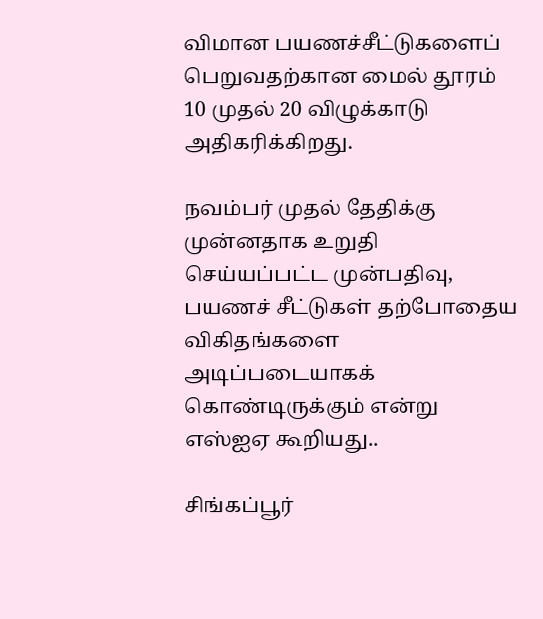விமான பயணச்சீட்டுகளைப் பெறுவதற்கான மைல் தூரம் 10 முதல் 20 விழுக்காடு அதிகரிக்கிறது.

நவம்பர் முதல் தேதிக்கு முன்னதாக உறுதி செய்யப்பட்ட முன்பதிவு, பயணச் சீட்டுகள் தற்போதைய விகிதங்களை அடிப்படையாகக் கொண்டிருக்கும் என்று எஸ்ஐஏ கூறியது..

சிங்கப்பூர்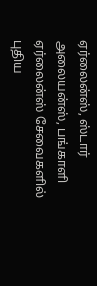ஏர்லைன்ஸ், ஸ்டார் அலையன்ஸ், பங்காளி ஏர்லைன்ஸ் சேவைகளில் புதிய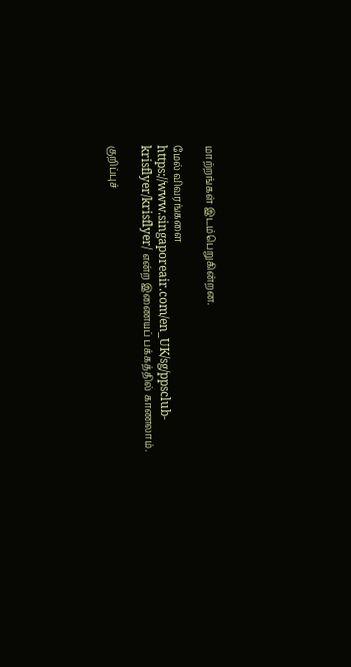மாற்றங்கள் இடம்பெறுகின்றன.

மேல் விவரங்களை https://www.singaporeair.com/en_UK/sg/ppsclub-krisflyer/krisflyer/ என்ற இணையப் பக்கத்தில் காணலாம்.

குறிப்புச்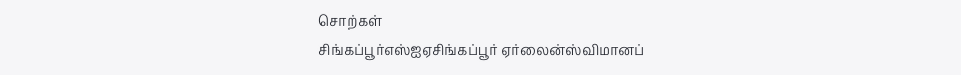சொற்கள்
சிங்கப்பூர்எஸ்ஐஏசிங்கப்பூர் ஏர்லைன்ஸ்விமானப்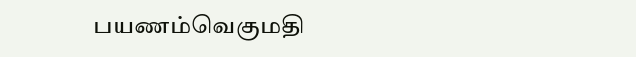பயணம்வெகுமதி